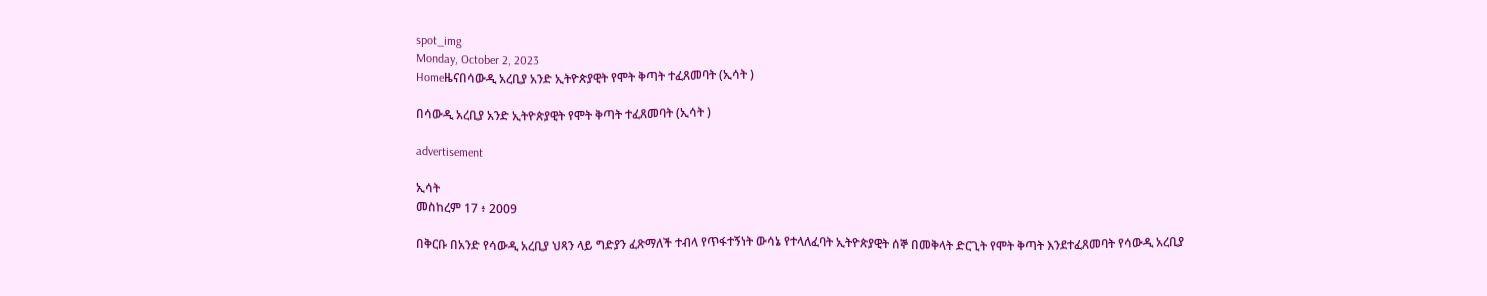spot_img
Monday, October 2, 2023
Homeዜናበሳውዲ አረቢያ አንድ ኢትዮጵያዊት የሞት ቅጣት ተፈጸመባት (ኢሳት )

በሳውዲ አረቢያ አንድ ኢትዮጵያዊት የሞት ቅጣት ተፈጸመባት (ኢሳት )

advertisement

ኢሳት
መስከረም 17 ፥ 2009

በቅርቡ በአንድ የሳውዲ አረቢያ ህጻን ላይ ግድያን ፈጽማለች ተብላ የጥፋተኝነት ውሳኔ የተላለፈባት ኢትዮጵያዊት ሰኞ በመቅላት ድርጊት የሞት ቅጣት እንደተፈጸመባት የሳውዲ አረቢያ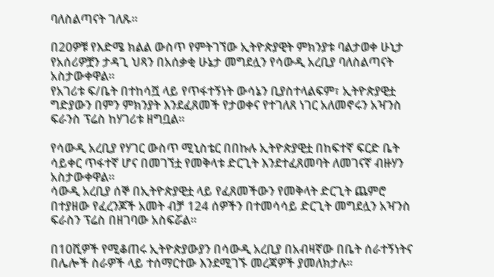ባለስልጣናት ገለጹ።

በ20ዎቹ የእድሜ ክልል ውስጥ የምትገኘው ኢትዮጵያዊት ምክንያቱ ባልታወቀ ሁኒታ የአሰሪዎቿን ታዳጊ ህጻን በአሰቃቂ ሁኔታ መግደሏን የሳውዲ አረቢያ ባለስልጣናት አስታውቀዋል።
የአገሪቱ ፍ/ቤት በተከሳሿ ላይ የጥፋተኝነት ውሳኔን ቢያስተላልፍም፣ ኢትዮጵያዊቷ ግድያውን በምን ምክንያት እንደፈጸመች የታወቀና የተገለጸ ነገር አለመኖሩን አዣንስ ፍራንስ ፕሬስ ከሃገሪቱ ዘግቧል።

የሳውዲ አረቢያ የሃገር ውስጥ ሚኒስቴር በበኩሉ ኢትዮጵያዊቷ በከፍተኛ ፍርድ ቤት ሳይቀር ጥፋተኛ ሆና በመገኘቷ የመቅላቱ ድርጊት እንደተፈጸመባት ለመገናኛ ብዙሃን አስታውቀዋል።
ሳውዲ አረቢያ ሰኞ በኢትዮጵያዊቷ ላይ የፈጸመችውን የመቅላት ድርጊት ጨምሮ በተያዘው የፈረንጆች አመት ብቻ 124 ሰዎችን በተመሳሳይ ድርጊት መግደሏን አዣንስ ፍራስን ፕሬስ በዘገባው አስፍሯል።

በ10ሺዎች የሚቆጠሩ ኢትዮጵያውያን በሳውዲ አረቢያ በአብዛኛው በቤት ሰራተኝነትና በሌሎች ስራዎች ላይ ተሰማርተው እንደሚገኙ መረጃዎች ያመለክታሉ።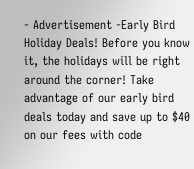- Advertisement -Early Bird Holiday Deals! Before you know it, the holidays will be right around the corner! Take advantage of our early bird deals today and save up to $40 on our fees with code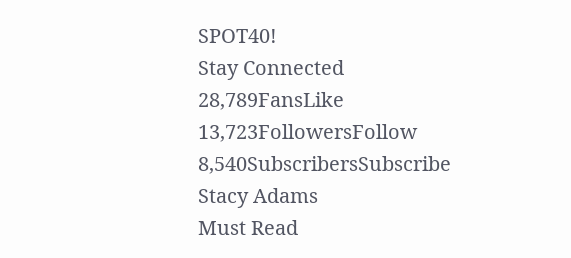SPOT40!
Stay Connected
28,789FansLike
13,723FollowersFollow
8,540SubscribersSubscribe
Stacy Adams
Must Read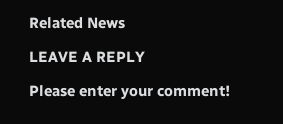Related News

LEAVE A REPLY

Please enter your comment!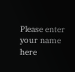Please enter your name here